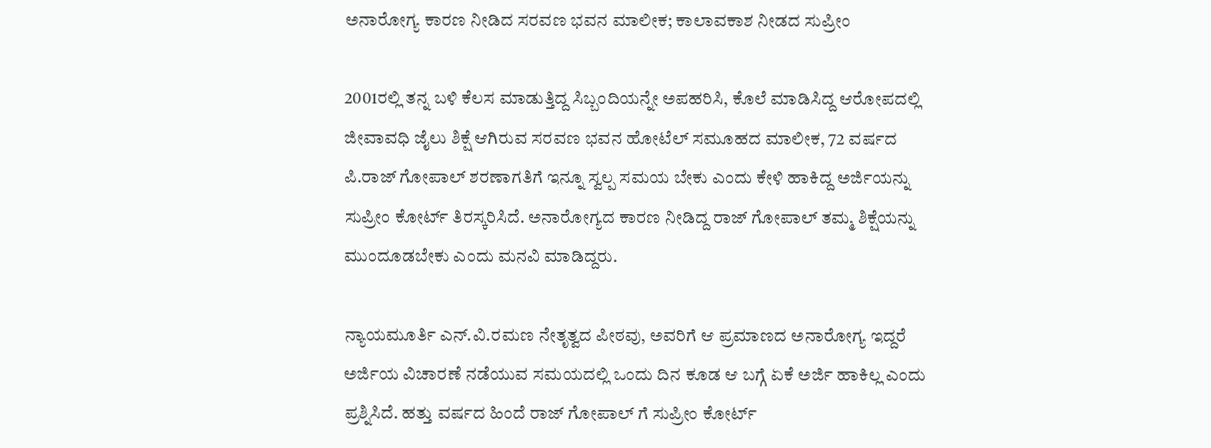ಅನಾರೋಗ್ಯ ಕಾರಣ ನೀಡಿದ ಸರವಣ ಭವನ ಮಾಲೀಕ; ಕಾಲಾವಕಾಶ ನೀಡದ ಸುಪ್ರೀಂ

2001ರಲ್ಲಿ ತನ್ನ ಬಳಿ ಕೆಲಸ ಮಾಡುತ್ತಿದ್ದ ಸಿಬ್ಬಂದಿಯನ್ನೇ ಅಪಹರಿಸಿ, ಕೊಲೆ ಮಾಡಿಸಿದ್ದ ಆರೋಪದಲ್ಲಿ ಜೀವಾವಧಿ ಜೈಲು ಶಿಕ್ಷೆ ಆಗಿರುವ ಸರವಣ ಭವನ ಹೋಟೆಲ್ ಸಮೂಹದ ಮಾಲೀಕ, 72 ವರ್ಷದ ಪಿ.ರಾಜ್ ಗೋಪಾಲ್ ಶರಣಾಗತಿಗೆ ಇನ್ನೂ ಸ್ವಲ್ಪ ಸಮಯ ಬೇಕು ಎಂದು ಕೇಳಿ ಹಾಕಿದ್ದ ಅರ್ಜಿಯನ್ನು ಸುಪ್ರೀಂ ಕೋರ್ಟ್ ತಿರಸ್ಕರಿಸಿದೆ. ಅನಾರೋಗ್ಯದ ಕಾರಣ ನೀಡಿದ್ದ ರಾಜ್ ಗೋಪಾಲ್ ತಮ್ಮ ಶಿಕ್ಷೆಯನ್ನು ಮುಂದೂಡಬೇಕು ಎಂದು ಮನವಿ ಮಾಡಿದ್ದರು.

ನ್ಯಾಯಮೂರ್ತಿ ಎನ್.ವಿ.ರಮಣ ನೇತೃತ್ವದ ಪೀಠವು, ಅವರಿಗೆ ಆ ಪ್ರಮಾಣದ ಅನಾರೋಗ್ಯ ಇದ್ದರೆ ಅರ್ಜಿಯ ವಿಚಾರಣೆ ನಡೆಯುವ ಸಮಯದಲ್ಲಿ ಒಂದು ದಿನ ಕೂಡ ಆ ಬಗ್ಗೆ ಏಕೆ ಅರ್ಜಿ ಹಾಕಿಲ್ಲ ಎಂದು ಪ್ರಶ್ನಿಸಿದೆ. ಹತ್ತು ವರ್ಷದ ಹಿಂದೆ ‌ರಾಜ್ ಗೋಪಾಲ್ ಗೆ ಸುಪ್ರೀಂ ಕೋರ್ಟ್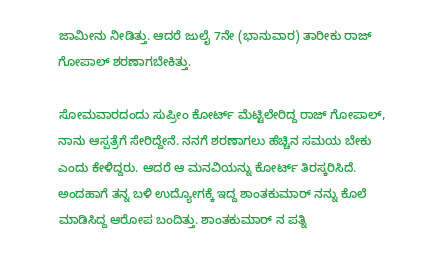ಜಾಮೀನು ನೀಡಿತ್ತು. ಆದರೆ ಜುಲೈ 7ನೇ (ಭಾನುವಾರ) ತಾರೀಕು ರಾಜ್ ಗೋಪಾಲ್ ಶರಣಾಗಬೇಕಿತ್ತು.

ಸೋಮವಾರದಂದು ಸುಪ್ರೀಂ ಕೋರ್ಟ್ ಮೆಟ್ಟಿಲೇರಿದ್ದ ರಾಜ್ ಗೋಪಾಲ್, ನಾನು ಆಸ್ಪತ್ರೆಗೆ ಸೇರಿದ್ದೇನೆ. ನನಗೆ ಶರಣಾಗಲು ಹೆಚ್ಚಿನ ಸಮಯ ಬೇಕು ಎಂದು ಕೇಳಿದ್ದರು. ಆದರೆ ಆ ಮನವಿಯನ್ನು ಕೋರ್ಟ್ ತಿರಸ್ಕರಿಸಿದೆ. ಅಂದಹಾಗೆ ತನ್ನ ಬಳಿ ಉದ್ಯೋಗಕ್ಕೆ ಇದ್ದ ಶಾಂತಕುಮಾರ್ ನನ್ನು ಕೊಲೆ ಮಾಡಿಸಿದ್ದ ಆರೋಪ ಬಂದಿತ್ತು. ಶಾಂತಕುಮಾರ್ ನ ಪತ್ನಿ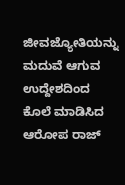ಜೀವಜ್ಯೋತಿಯನ್ನು ಮದುವೆ ಆಗುವ ಉದ್ದೇಶದಿಂದ ಕೊಲೆ ಮಾಡಿಸಿದ ಆರೋಪ ರಾಜ್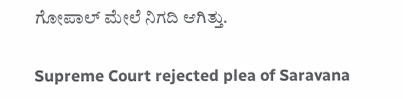ಗೋಪಾಲ್ ಮೇಲೆ ನಿಗದಿ ಆಗಿತ್ತು.

Supreme Court rejected plea of Saravana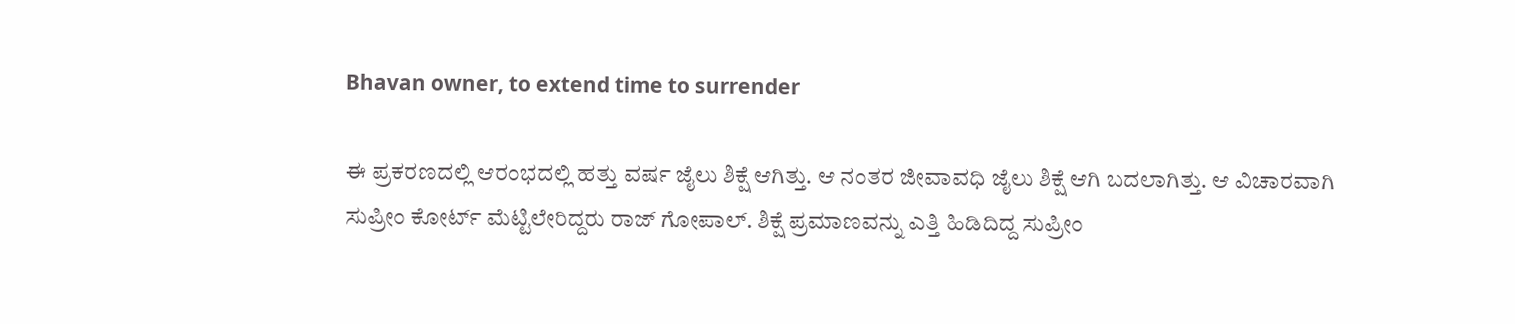Bhavan owner, to extend time to surrender

ಈ ಪ್ರಕರಣದಲ್ಲಿ ಆರಂಭದಲ್ಲಿ ಹತ್ತು ವರ್ಷ ಜೈಲು ಶಿಕ್ಷೆ ಆಗಿತ್ತು. ಆ ನಂತರ ಜೀವಾವಧಿ ಜೈಲು ಶಿಕ್ಷೆ ಆಗಿ ಬದಲಾಗಿತ್ತು. ಆ ವಿಚಾರವಾಗಿ ಸುಪ್ರೀಂ ಕೋರ್ಟ್ ಮೆಟ್ಟಿಲೇರಿದ್ದರು ರಾಜ್ ಗೋಪಾಲ್. ಶಿಕ್ಷೆ ಪ್ರಮಾಣವನ್ನು ಎತ್ತಿ ಹಿಡಿದಿದ್ದ ಸುಪ್ರೀಂ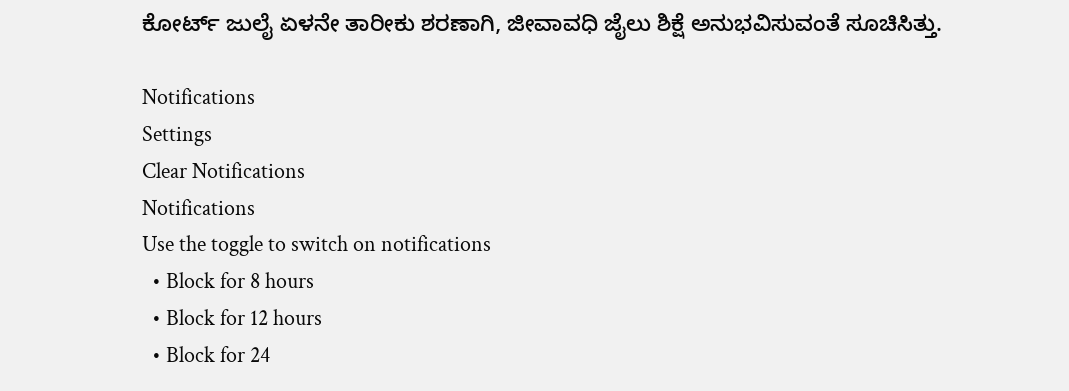ಕೋರ್ಟ್ ಜುಲೈ ಏಳನೇ ತಾರೀಕು ಶರಣಾಗಿ, ಜೀವಾವಧಿ ಜೈಲು ಶಿಕ್ಷೆ ಅನುಭವಿಸುವಂತೆ ಸೂಚಿಸಿತ್ತು.

Notifications
Settings
Clear Notifications
Notifications
Use the toggle to switch on notifications
  • Block for 8 hours
  • Block for 12 hours
  • Block for 24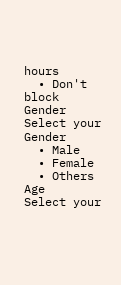hours
  • Don't block
Gender
Select your Gender
  • Male
  • Female
  • Others
Age
Select your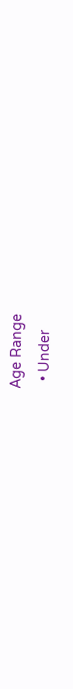Age Range
  • Under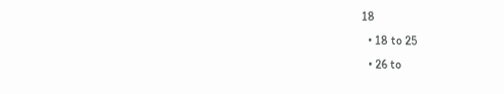18
  • 18 to 25
  • 26 to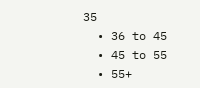35
  • 36 to 45
  • 45 to 55
  • 55+